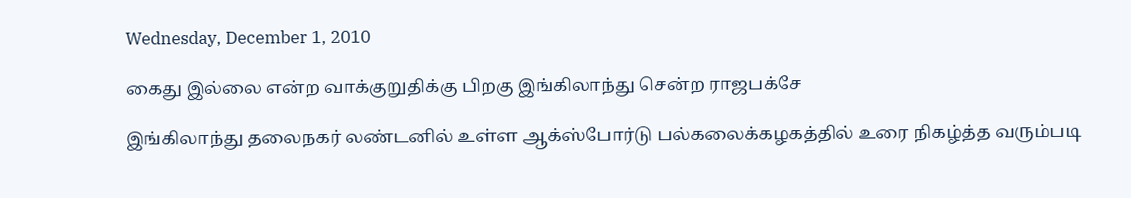Wednesday, December 1, 2010

கைது இல்லை என்ற வாக்குறுதிக்கு பிறகு இங்கிலாந்து சென்ற ராஜபக்சே

இங்கிலாந்து தலைநகர் லண்டனில் உள்ள ஆக்ஸ்போர்டு பல்கலைக்கழகத்தில் உரை நிகழ்த்த வரும்படி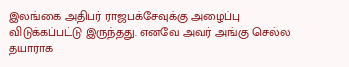இலங்கை அதிபர் ராஜபக்சேவுக்கு அழைப்பு விடுக்கப்பட்டு இருந்தது. எனவே அவர் அங்கு செல்ல தயாராக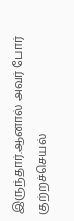இருந்தார்.ஆனால் அவர் போர் குற்றச்செயல்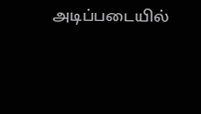அடிப்படையில்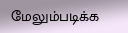மேலும்படிக்க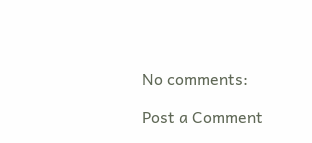No comments:

Post a Comment